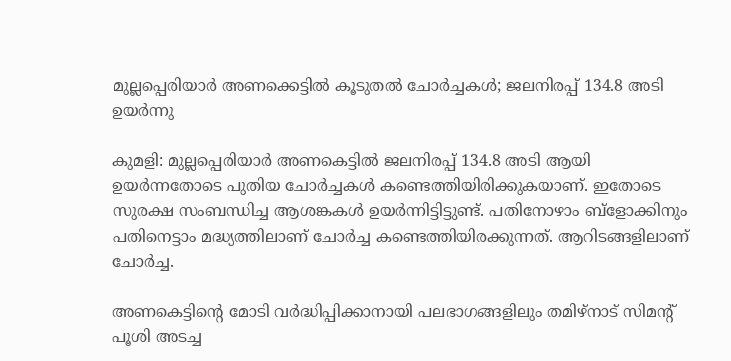മുല്ലപ്പെരിയാര്‍ അണക്കെട്ടില്‍ കൂടുതല്‍ ചോര്‍ച്ചകള്‍; ജലനിരപ്പ് 134.8 അടി ഉയര്‍ന്നു

കുമളി: മുല്ലപ്പെരിയാര്‍ അണകെട്ടില്‍ ജലനിരപ്പ് 134.8 അടി ആയി ഉയര്‍ന്നതോടെ പുതിയ ചോര്‍ച്ചകള്‍ കണ്ടെത്തിയിരിക്കുകയാണ്. ഇതോടെ സുരക്ഷ സംബന്ധിച്ച ആശങ്കകള്‍ ഉയര്‍ന്നിട്ടിട്ടുണ്ട്. പതിനോഴാം ബ്‌ളോക്കിനും പതിനെട്ടാം മദ്ധ്യത്തിലാണ് ചോര്‍ച്ച കണ്ടെത്തിയിരക്കുന്നത്. ആറിടങ്ങളിലാണ് ചോര്‍ച്ച.

അണകെട്ടിന്റെ മോടി വര്‍ദ്ധിപ്പിക്കാനായി പലഭാഗങ്ങളിലും തമിഴ്‌നാട് സിമന്റ് പൂശി അടച്ച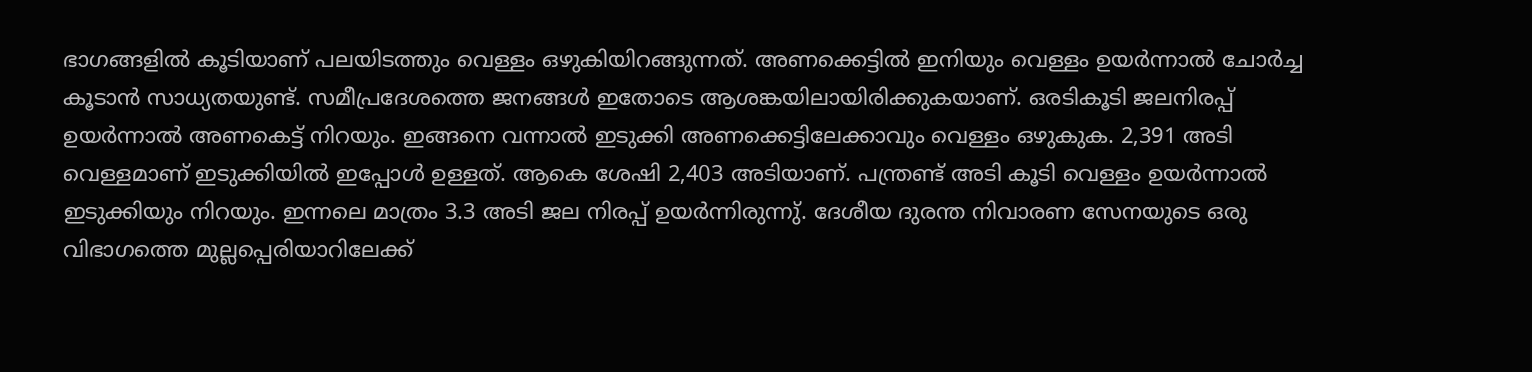ഭാഗങ്ങളില്‍ കൂടിയാണ് പലയിടത്തും വെള്ളം ഒഴുകിയിറങ്ങുന്നത്. അണക്കെട്ടില്‍ ഇനിയും വെള്ളം ഉയര്‍ന്നാല്‍ ചോര്‍ച്ച കൂടാന്‍ സാധ്യതയുണ്ട്. സമീപ്രദേശത്തെ ജനങ്ങള്‍ ഇതോടെ ആശങ്കയിലായിരിക്കുകയാണ്. ഒരടികൂടി ജലനിരപ്പ് ഉയര്‍ന്നാല്‍ അണകെട്ട് നിറയും. ഇങ്ങനെ വന്നാല്‍ ഇടുക്കി അണക്കെട്ടിലേക്കാവും വെള്ളം ഒഴുകുക. 2,391 അടി വെള്ളമാണ് ഇടുക്കിയില്‍ ഇപ്പോള്‍ ഉള്ളത്. ആകെ ശേഷി 2,403 അടിയാണ്. പന്ത്രണ്ട് അടി കൂടി വെള്ളം ഉയര്‍ന്നാല്‍ ഇടുക്കിയും നിറയും. ഇന്നലെ മാത്രം 3.3 അടി ജല നിരപ്പ് ഉയര്‍ന്നിരുന്നു്. ദേശീയ ദുരന്ത നിവാരണ സേനയുടെ ഒരു വിഭാഗത്തെ മുല്ലപ്പെരിയാറിലേക്ക്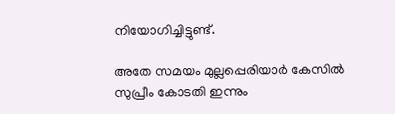നിയോഗിച്ചിട്ടുണ്ട്.

അതേ സമയം മുല്ലപ്പെരിയാര്‍ കേസില്‍ സുപ്രീം കോടതി ഇന്നും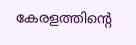കേരളത്തിന്റെ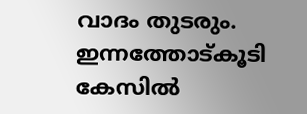വാദം തുടരും. ഇന്നത്തോട്കൂടി കേസില്‍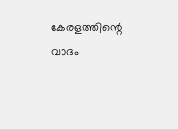കേരളത്തിന്റെ വാദം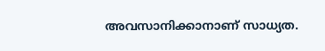അവസാനിക്കാനാണ് സാധ്യത.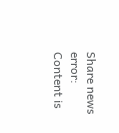Share news
error: Content is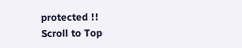protected !!
Scroll to Top